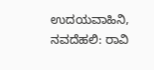ಉದಯವಾಹಿನಿ, ನವದೆಹಲಿ: ರಾವಿ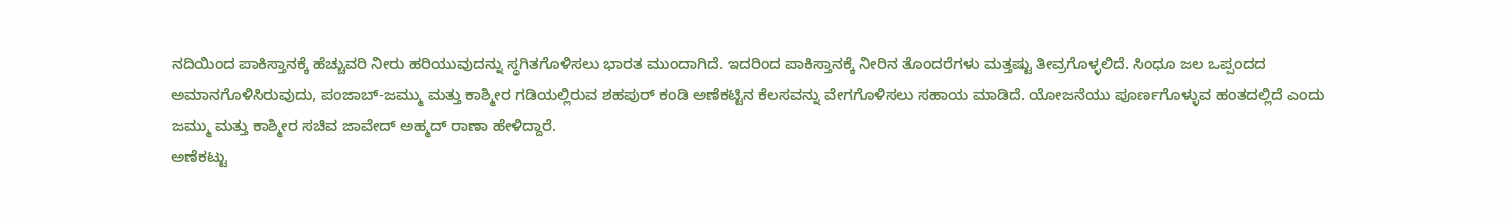ನದಿಯಿಂದ ಪಾಕಿಸ್ತಾನಕ್ಕೆ ಹೆಚ್ಚುವರಿ ನೀರು ಹರಿಯುವುದನ್ನು ಸ್ಥಗಿತಗೊಳಿಸಲು ಭಾರತ ಮುಂದಾಗಿದೆ. ಇದರಿಂದ ಪಾಕಿಸ್ತಾನಕ್ಕೆ ನೀರಿನ ತೊಂದರೆಗಳು ಮತ್ತಷ್ಟು ತೀವ್ರಗೊಳ್ಳಲಿದೆ. ಸಿಂಧೂ ಜಲ ಒಪ್ಪಂದದ ಅಮಾನಗೊಳಿಸಿರುವುದು, ಪಂಜಾಬ್-ಜಮ್ಮು ಮತ್ತು ಕಾಶ್ಮೀರ ಗಡಿಯಲ್ಲಿರುವ ಶಹಪುರ್ ಕಂಡಿ ಅಣೆಕಟ್ಟಿನ ಕೆಲಸವನ್ನು ವೇಗಗೊಳಿಸಲು ಸಹಾಯ ಮಾಡಿದೆ. ಯೋಜನೆಯು ಪೂರ್ಣಗೊಳ್ಳುವ ಹಂತದಲ್ಲಿದೆ ಎಂದು ಜಮ್ಮು ಮತ್ತು ಕಾಶ್ಮೀರ ಸಚಿವ ಜಾವೇದ್ ಅಹ್ಮದ್ ರಾಣಾ ಹೇಳಿದ್ದಾರೆ.
ಅಣೆಕಟ್ಟು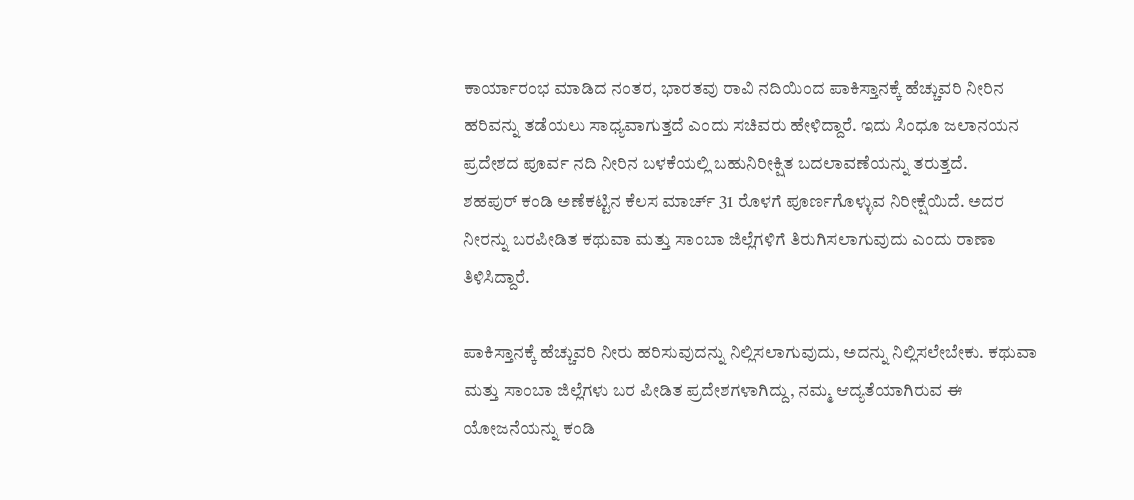ಕಾರ್ಯಾರಂಭ ಮಾಡಿದ ನಂತರ, ಭಾರತವು ರಾವಿ ನದಿಯಿಂದ ಪಾಕಿಸ್ತಾನಕ್ಕೆ ಹೆಚ್ಚುವರಿ ನೀರಿನ ಹರಿವನ್ನು ತಡೆಯಲು ಸಾಧ್ಯವಾಗುತ್ತದೆ ಎಂದು ಸಚಿವರು ಹೇಳಿದ್ದಾರೆ. ಇದು ಸಿಂಧೂ ಜಲಾನಯನ ಪ್ರದೇಶದ ಪೂರ್ವ ನದಿ ನೀರಿನ ಬಳಕೆಯಲ್ಲಿ ಬಹುನಿರೀಕ್ಷಿತ ಬದಲಾವಣೆಯನ್ನು ತರುತ್ತದೆ.
ಶಹಪುರ್ ಕಂಡಿ ಅಣೆಕಟ್ಟಿನ ಕೆಲಸ ಮಾರ್ಚ್ 31 ರೊಳಗೆ ಪೂರ್ಣಗೊಳ್ಳುವ ನಿರೀಕ್ಷೆಯಿದೆ. ಅದರ ನೀರನ್ನು ಬರಪೀಡಿತ ಕಥುವಾ ಮತ್ತು ಸಾಂಬಾ ಜಿಲ್ಲೆಗಳಿಗೆ ತಿರುಗಿಸಲಾಗುವುದು ಎಂದು ರಾಣಾ ತಿಳಿಸಿದ್ದಾರೆ.

ಪಾಕಿಸ್ತಾನಕ್ಕೆ ಹೆಚ್ಚುವರಿ ನೀರು ಹರಿಸುವುದನ್ನು ನಿಲ್ಲಿಸಲಾಗುವುದು, ಅದನ್ನು ನಿಲ್ಲಿಸಲೇಬೇಕು. ಕಥುವಾ ಮತ್ತು ಸಾಂಬಾ ಜಿಲ್ಲೆಗಳು ಬರ ಪೀಡಿತ ಪ್ರದೇಶಗಳಾಗಿದ್ದು, ನಮ್ಮ ಆದ್ಯತೆಯಾಗಿರುವ ಈ ಯೋಜನೆಯನ್ನು ಕಂಡಿ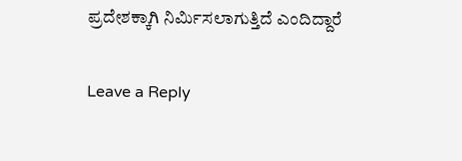ಪ್ರದೇಶಕ್ಕಾಗಿ ನಿರ್ಮಿಸಲಾಗುತ್ತಿದೆ ಎಂದಿದ್ದಾರೆ

Leave a Reply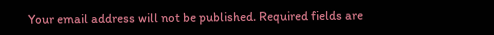Your email address will not be published. Required fields are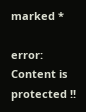marked *

error: Content is protected !!